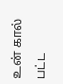உன் கால் பட்ட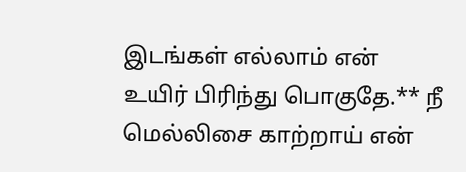இடங்கள் எல்லாம் என் உயிர் பிரிந்து பொகுதே.** நீ மெல்லிசை காற்றாய் என்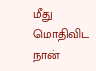மீது மொதிவிட நான்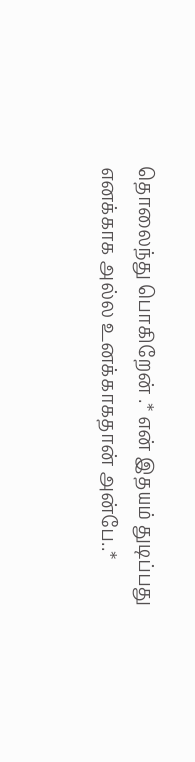தொலைந்து பொகிறேன் .* என் இதயம் துடிப்பது எனக்காக அல்ல உனக்காகதான் அன்பே..*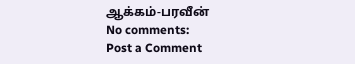ஆக்கம்-பரவீன்
No comments:
Post a Comment